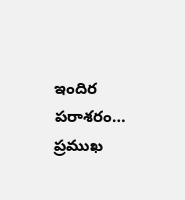ఇందిర పరాశరం… ప్రముఖ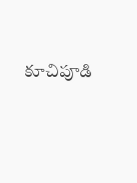కూచిపూడి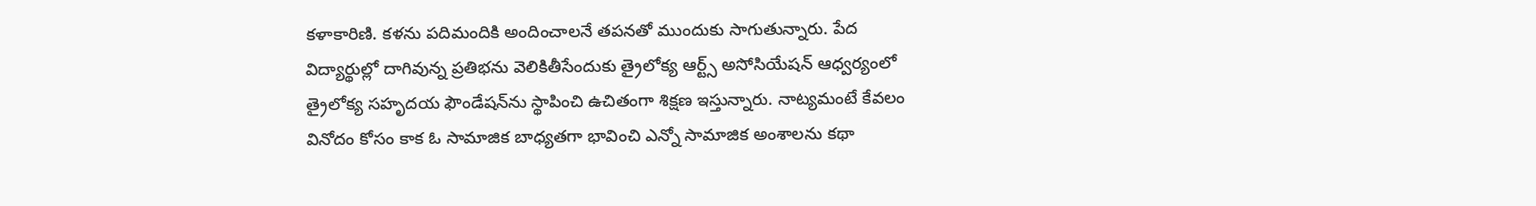కళాకారిణి. కళను పదిమందికి అందించాలనే తపనతో ముందుకు సాగుతున్నారు. పేద విద్యార్థుల్లో దాగివున్న ప్రతిభను వెలికితీసేందుకు త్రైలోక్య ఆర్ట్స్‌ అసోసియేషన్‌ ఆధ్వర్యంలో త్రైలోక్య సహృదయ ఫౌండేషన్‌ను స్థాపించి ఉచితంగా శిక్షణ ఇస్తున్నారు. నాట్యమంటే కేవలం వినోదం కోసం కాక ఓ సామాజిక బాధ్యతగా భావించి ఎన్నో సామాజిక అంశాలను కథా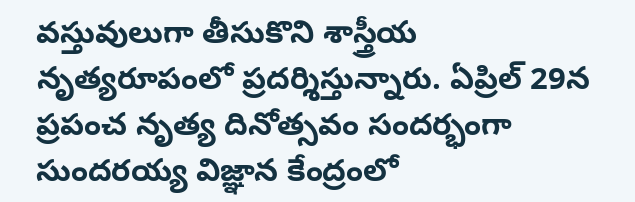వస్తువులుగా తీసుకొని శాస్త్రీయ నృత్యరూపంలో ప్రదర్శిస్తున్నారు. ఏప్రిల్‌ 29న ప్రపంచ నృత్య దినోత్సవం సందర్భంగా సుందరయ్య విజ్ఞాన కేంద్రంలో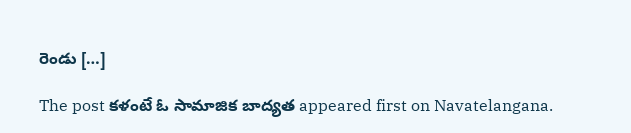రెండు […]

The post కళంటే ఓ సామాజిక బాద్యత appeared first on Navatelangana.